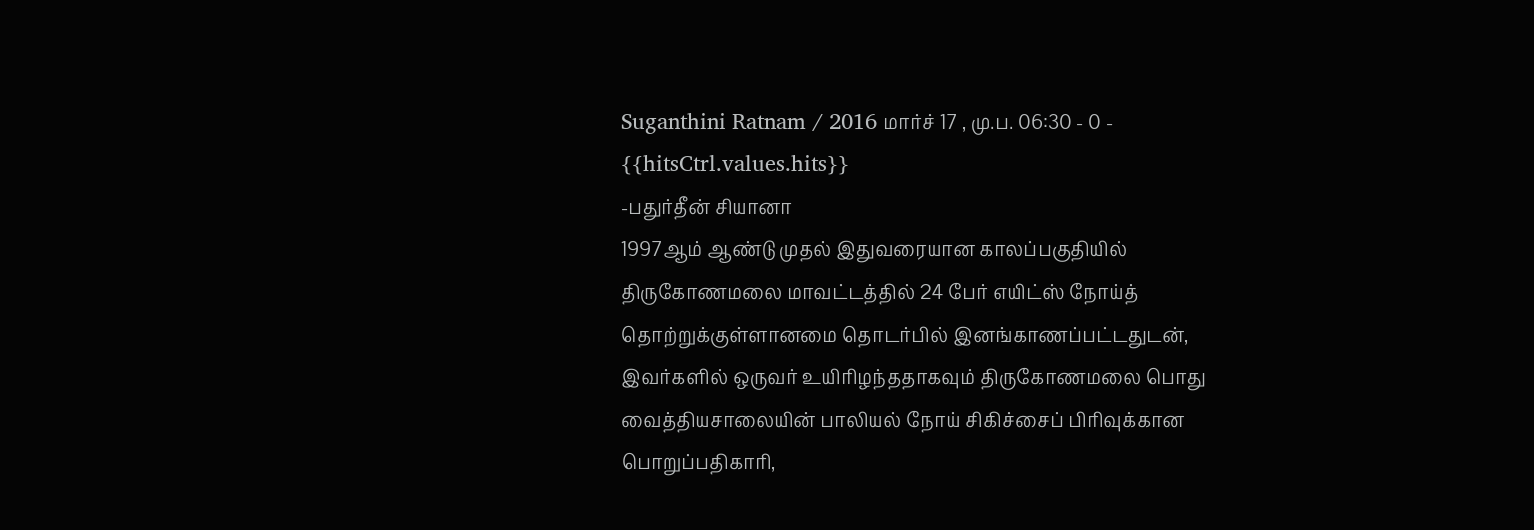Suganthini Ratnam / 2016 மார்ச் 17 , மு.ப. 06:30 - 0 - {{hitsCtrl.values.hits}}
-பதுர்தீன் சியானா
1997ஆம் ஆண்டு முதல் இதுவரையான காலப்பகுதியில் திருகோணமலை மாவட்டத்தில் 24 பேர் எயிட்ஸ் நோய்த் தொற்றுக்குள்ளானமை தொடர்பில் இனங்காணப்பட்டதுடன், இவர்களில் ஒருவர் உயிரிழந்ததாகவும் திருகோணமலை பொது வைத்தியசாலையின் பாலியல் நோய் சிகிச்சைப் பிரிவுக்கான பொறுப்பதிகாரி,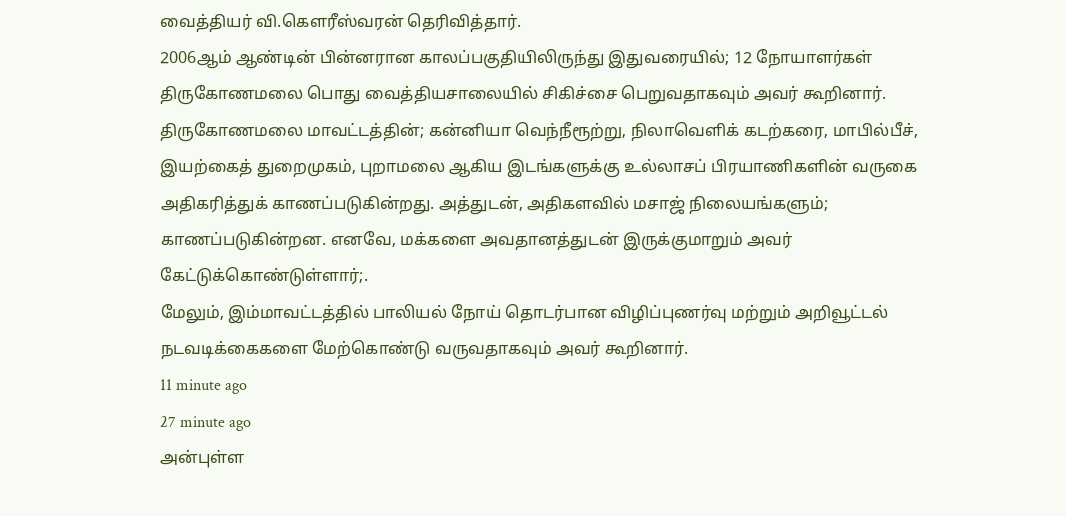வைத்தியர் வி.கௌரீஸ்வரன் தெரிவித்தார்.
2006ஆம் ஆண்டின் பின்னரான காலப்பகுதியிலிருந்து இதுவரையில்; 12 நோயாளர்கள் திருகோணமலை பொது வைத்தியசாலையில் சிகிச்சை பெறுவதாகவும் அவர் கூறினார்.
திருகோணமலை மாவட்டத்தின்; கன்னியா வெந்நீரூற்று, நிலாவெளிக் கடற்கரை, மாபில்பீச், இயற்கைத் துறைமுகம், புறாமலை ஆகிய இடங்களுக்கு உல்லாசப் பிரயாணிகளின் வருகை அதிகரித்துக் காணப்படுகின்றது. அத்துடன், அதிகளவில் மசாஜ் நிலையங்களும்; காணப்படுகின்றன. எனவே, மக்களை அவதானத்துடன் இருக்குமாறும் அவர் கேட்டுக்கொண்டுள்ளார்;.
மேலும், இம்மாவட்டத்தில் பாலியல் நோய் தொடர்பான விழிப்புணர்வு மற்றும் அறிவூட்டல் நடவடிக்கைகளை மேற்கொண்டு வருவதாகவும் அவர் கூறினார்.
11 minute ago
27 minute ago
அன்புள்ள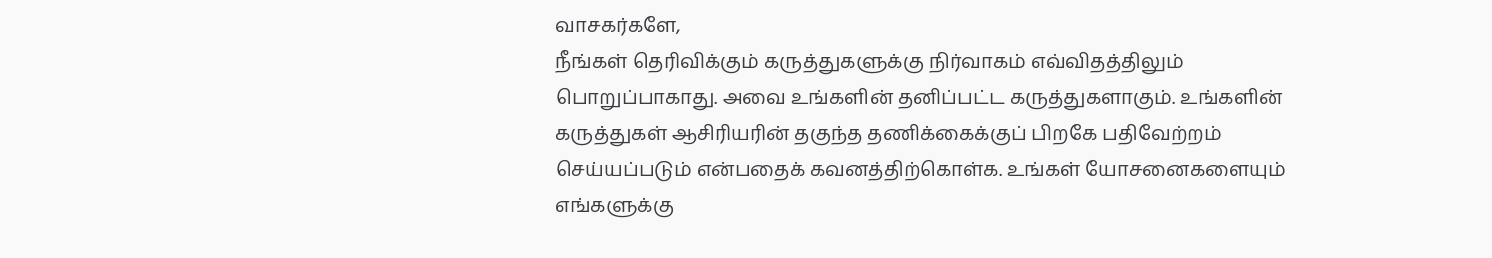வாசகர்களே,
நீங்கள் தெரிவிக்கும் கருத்துகளுக்கு நிர்வாகம் எவ்விதத்திலும் பொறுப்பாகாது. அவை உங்களின் தனிப்பட்ட கருத்துகளாகும். உங்களின் கருத்துகள் ஆசிரியரின் தகுந்த தணிக்கைக்குப் பிறகே பதிவேற்றம் செய்யப்படும் என்பதைக் கவனத்திற்கொள்க. உங்கள் யோசனைகளையும் எங்களுக்கு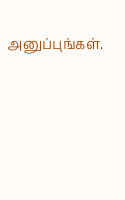அனுப்புங்கள்.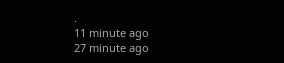.
11 minute ago
27 minute ago